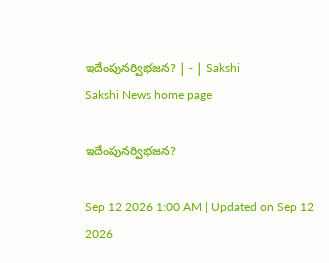ఇదేంపునర్విభజన? | - | Sakshi
Sakshi News home page

ఇదేంపునర్విభజన?

Sep 12 2026 1:00 AM | Updated on Sep 12 2026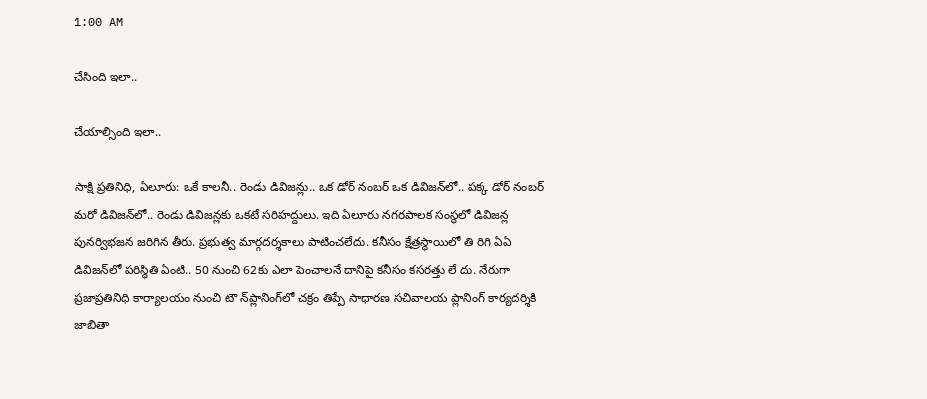1:00 AM

చేసింది ఇలా..

చేయాల్సింది ఇలా..

సాక్షి ప్రతినిధి, ఏలూరు: ఒకే కాలనీ.. రెండు డివిజన్లు.. ఒక డోర్‌ నంబర్‌ ఒక డివిజన్‌లో.. పక్క డోర్‌ నంబర్‌ మరో డివిజన్‌లో.. రెండు డివిజన్లకు ఒకటే సరిహద్దులు. ఇది ఏలూరు నగరపాలక సంస్థలో డివిజన్ల పునర్విభజన జరిగిన తీరు. ప్రభుత్వ మార్గదర్శకాలు పాటించలేదు. కనీసం క్షేత్రస్థాయిలో తి రిగి ఏఏ డివిజన్‌లో పరిస్థితి ఏంటి.. 50 నుంచి 62కు ఎలా పెంచాలనే దానిపై కనీసం కసరత్తు లే దు. నేరుగా ప్రజాప్రతినిధి కార్యాలయం నుంచి టౌ న్‌ప్లానింగ్‌లో చక్రం తిప్పే సాధారణ సచివాలయ ప్లానింగ్‌ కార్యదర్శికి జాబితా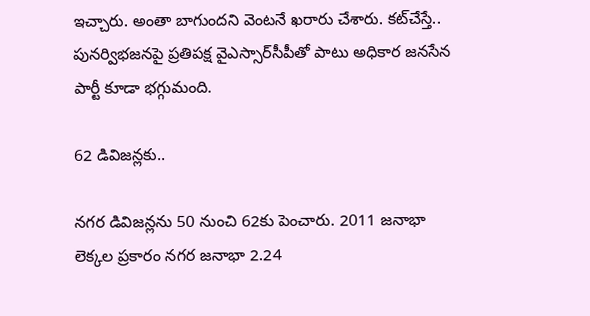ఇచ్చారు. అంతా బాగుందని వెంటనే ఖరారు చేశారు. కట్‌చేస్తే.. పునర్విభజనపై ప్రతిపక్ష వైఎస్సార్‌సీపీతో పాటు అధికార జనసేన పార్టీ కూడా భగ్గుమంది.

62 డివిజన్లకు..

నగర డివిజన్లను 50 నుంచి 62కు పెంచారు. 2011 జనాభా లెక్కల ప్రకారం నగర జనాభా 2.24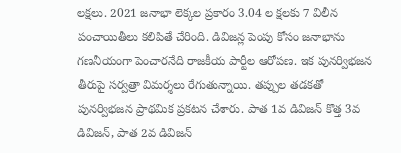లక్షలు. 2021 జనాభా లెక్కల ప్రకారం 3.04 ల క్షలకు 7 విలీన పంచాయితీలు కలిపితే చేరింది. డివిజన్ల పెంపు కోసం జనాభాను గణనీయంగా పెంచారనేది రాజకీయ పార్టీల ఆరోపణ. ఇక పునర్విభజన తీరుపై సర్వత్రా విమర్శలు రేగుతున్నాయి. తప్పుల తడకతో పునర్విభజన ప్రాథమిక ప్రకటన చేశారు. పాత 1వ డివిజన్‌ కొత్త 3వ డివిజన్‌, పాత 2వ డివిజన్‌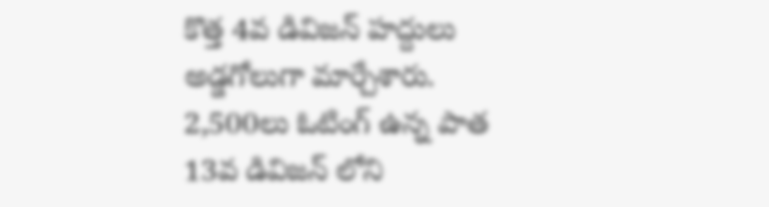కొత్త 4వ డివిజన్‌ హద్దులు అడ్డగోలుగా మార్చేశారు. 2,500లు ఓటింగ్‌ ఉన్న పాత 13వ డివిజన్‌ లోని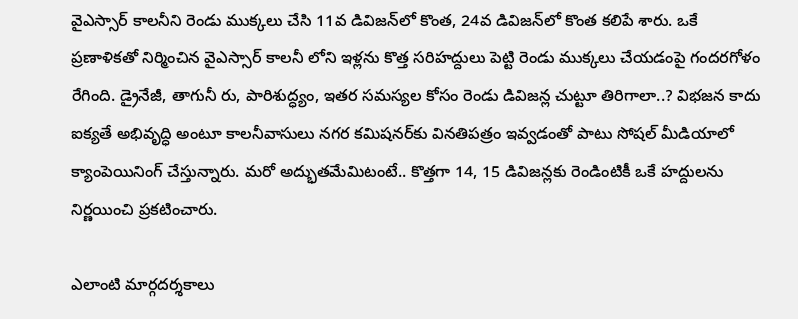వైఎస్సార్‌ కాలనీని రెండు ముక్కలు చేసి 11వ డివిజన్‌లో కొంత, 24వ డివిజన్‌లో కొంత కలిపే శారు. ఒకే ప్రణాళికతో నిర్మించిన వైఎస్సార్‌ కాలనీ లోని ఇళ్లను కొత్త సరిహద్దులు పెట్టి రెండు ముక్కలు చేయడంపై గందరగోళం రేగింది. డ్రైనేజీ, తాగునీ రు, పారిశుద్ధ్యం, ఇతర సమస్యల కోసం రెండు డివిజన్ల చుట్టూ తిరిగాలా..? విభజన కాదు ఐక్యతే అభివృద్ధి అంటూ కాలనీవాసులు నగర కమిషనర్‌కు వినతిపత్రం ఇవ్వడంతో పాటు సోషల్‌ మీడియాలో క్యాంపెయినింగ్‌ చేస్తున్నారు. మరో అద్భుతమేమిటంటే.. కొత్తగా 14, 15 డివిజన్లకు రెండింటికీ ఒకే హద్దులను నిర్ణయించి ప్రకటించారు.

ఎలాంటి మార్గదర్శకాలు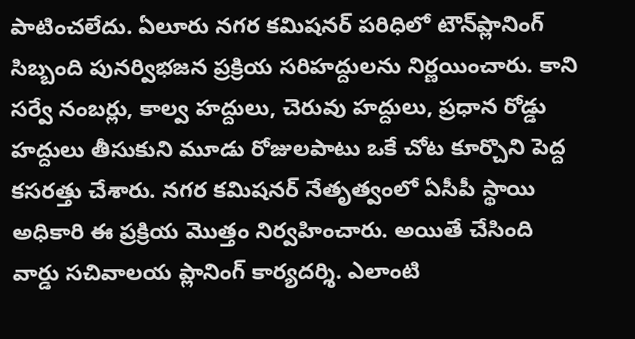పాటించలేదు. ఏలూరు నగర కమిషనర్‌ పరిధిలో టౌన్‌ప్లానింగ్‌ సిబ్బంది పునర్విభజన ప్రక్రియ సరిహద్దులను నిర్ణయించారు. కాని సర్వే నంబర్లు, కాల్వ హద్దులు, చెరువు హద్దులు, ప్రధాన రోడ్డు హద్దులు తీసుకుని మూడు రోజులపాటు ఒకే చోట కూర్చొని పెద్ద కసరత్తు చేశారు. నగర కమిషనర్‌ నేతృత్వంలో ఏసీపీ స్థాయి అధికారి ఈ ప్రక్రియ మొత్తం నిర్వహించారు. అయితే చేసింది వార్డు సచివాలయ ప్లానింగ్‌ కార్యదర్శి. ఎలాంటి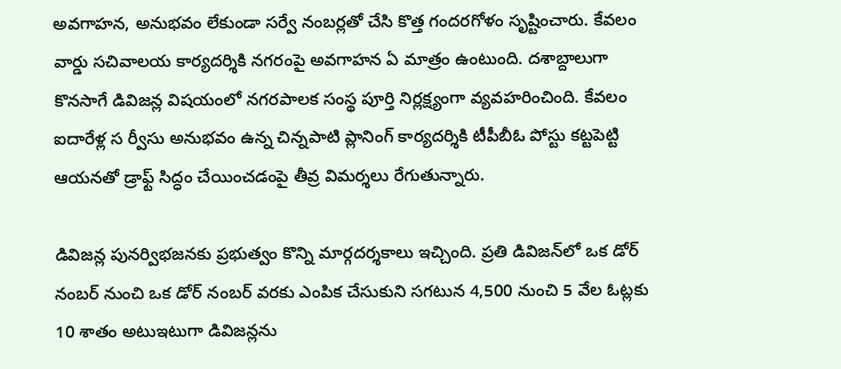అవగాహన, అనుభవం లేకుండా సర్వే నంబర్లతో చేసి కొత్త గందరగోళం సృష్టించారు. కేవలం వార్డు సచివాలయ కార్యదర్శికి నగరంపై అవగాహన ఏ మాత్రం ఉంటుంది. దశాబ్దాలుగా కొనసాగే డివిజన్ల విషయంలో నగరపాలక సంస్థ పూర్తి నిర్లక్ష్యంగా వ్యవహరించింది. కేవలం ఐదారేళ్ల స ర్వీసు అనుభవం ఉన్న చిన్నపాటి ప్లానింగ్‌ కార్యదర్శికి టీపీబీఓ పోస్టు కట్టపెట్టి ఆయనతో డ్రాఫ్ట్‌ సిద్ధం చేయించడంపై తీవ్ర విమర్శలు రేగుతున్నారు.

డివిజన్ల పునర్విభజనకు ప్రభుత్వం కొన్ని మార్గదర్శకాలు ఇచ్చింది. ప్రతి డివిజన్‌లో ఒక డోర్‌ నంబర్‌ నుంచి ఒక డోర్‌ నంబర్‌ వరకు ఎంపిక చేసుకుని సగటున 4,500 నుంచి 5 వేల ఓట్లకు 10 శాతం అటుఇటుగా డివిజన్లను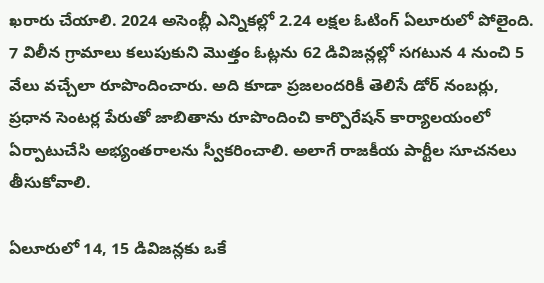ఖరారు చేయాలి. 2024 అసెంబ్లీ ఎన్నికల్లో 2.24 లక్షల ఓటింగ్‌ ఏలూరులో పోలైంది. 7 విలీన గ్రామాలు కలుపుకుని మొత్తం ఓట్లను 62 డివిజన్లల్లో సగటున 4 నుంచి 5 వేలు వచ్చేలా రూపొందించారు. అది కూడా ప్రజలందరికీ తెలిసే డోర్‌ నంబర్లు, ప్రధాన సెంటర్ల పేరుతో జాబితాను రూపొందించి కార్పొరేషన్‌ కార్యాలయంలో ఏర్పాటుచేసి అభ్యంతరాలను స్వీకరించాలి. అలాగే రాజకీయ పార్టీల సూచనలు తీసుకోవాలి.

ఏలూరులో 14, 15 డివిజన్లకు ఒకే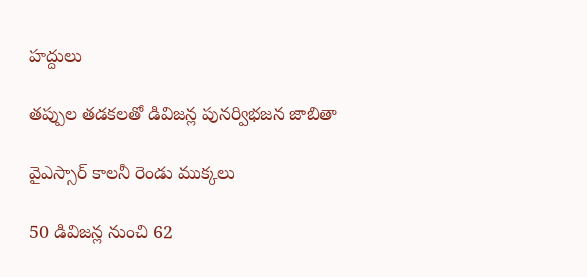హద్దులు

తప్పుల తడకలతో డివిజన్ల పునర్విభజన జాబితా

వైఎస్సార్‌ కాలనీ రెండు ముక్కలు

50 డివిజన్ల నుంచి 62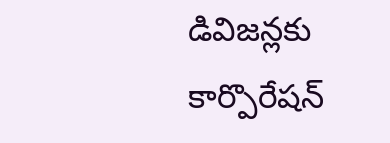డివిజన్లకు కార్పొరేషన్‌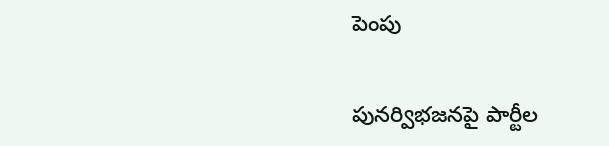పెంపు

పునర్విభజనపై పార్టీల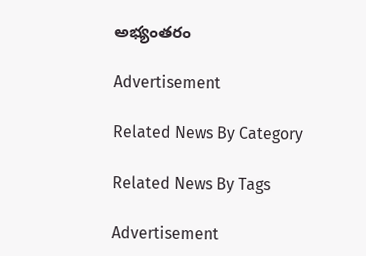అభ్యంతరం

Advertisement

Related News By Category

Related News By Tags

Advertisement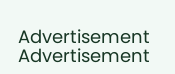Advertisement
Advertisement